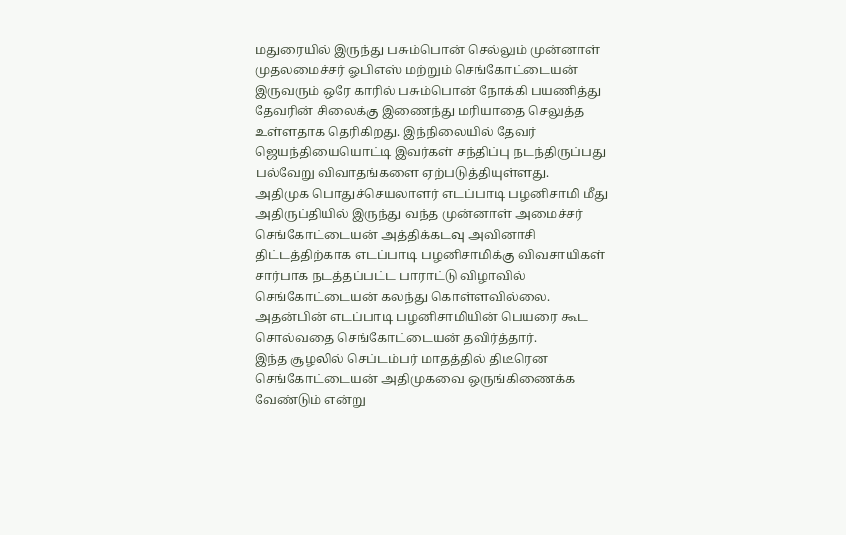மதுரையில் இருந்து பசும்பொன் செல்லும் முன்னாள் முதலமைச்சர் ஓபிஎஸ் மற்றும் செங்கோட்டையன் இருவரும் ஒரே காரில் பசும்பொன் நோக்கி பயணித்து தேவரின் சிலைக்கு இணைந்து மரியாதை செலுத்த உள்ளதாக தெரிகிறது. இந்நிலையில் தேவர் ஜெயந்தியையொட்டி இவர்கள் சந்திப்பு நடந்திருப்பது பல்வேறு விவாதங்களை ஏற்படுத்தியுள்ளது.
அதிமுக பொதுச்செயலாளர் எடப்பாடி பழனிசாமி மீது அதிருப்தியில் இருந்து வந்த முன்னாள் அமைச்சர் செங்கோட்டையன் அத்திக்கடவு அவினாசி திட்டத்திற்காக எடப்பாடி பழனிசாமிக்கு விவசாயிகள் சார்பாக நடத்தப்பட்ட பாராட்டு விழாவில் செங்கோட்டையன் கலந்து கொள்ளவில்லை. அதன்பின் எடப்பாடி பழனிசாமியின் பெயரை கூட சொல்வதை செங்கோட்டையன் தவிர்த்தார்.
இந்த சூழலில் செப்டம்பர் மாதத்தில் திடீரென செங்கோட்டையன் அதிமுகவை ஒருங்கிணைக்க வேண்டும் என்று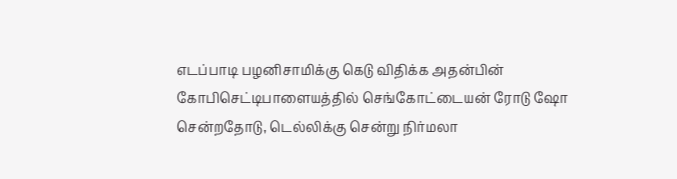எடப்பாடி பழனிசாமிக்கு கெடு விதிக்க அதன்பின் கோபிசெட்டிபாளையத்தில் செங்கோட்டையன் ரோடு ஷோ சென்றதோடு, டெல்லிக்கு சென்று நிர்மலா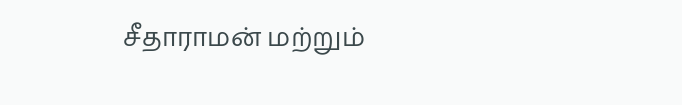சீதாராமன் மற்றும்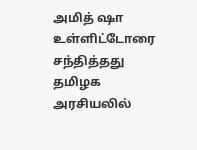அமித் ஷா உள்ளிட்டோரை சந்தித்தது தமிழக அரசியலில்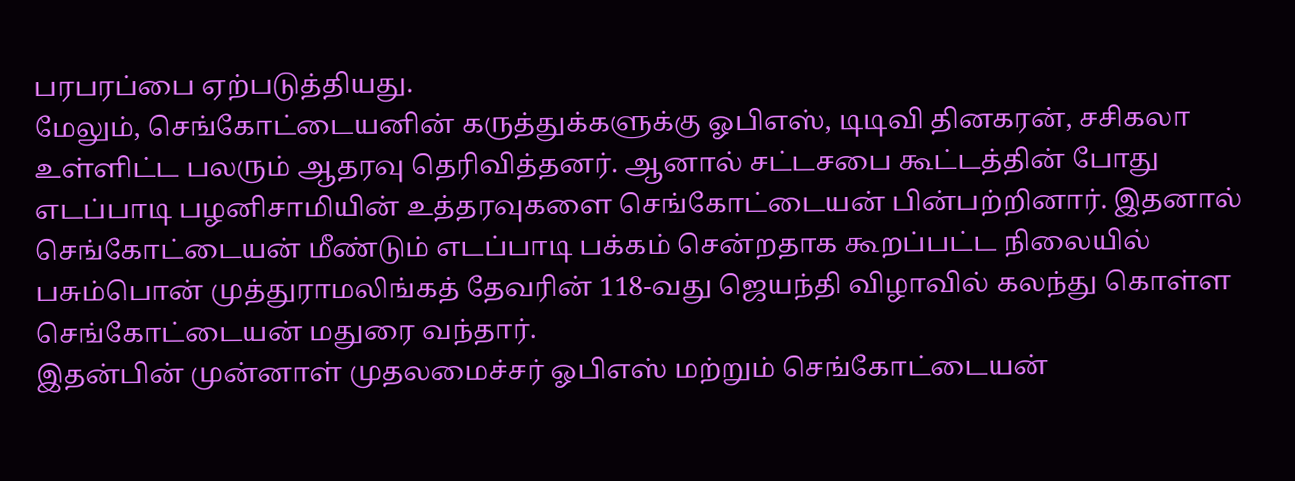பரபரப்பை ஏற்படுத்தியது.
மேலும், செங்கோட்டையனின் கருத்துக்களுக்கு ஓபிஎஸ், டிடிவி தினகரன், சசிகலா உள்ளிட்ட பலரும் ஆதரவு தெரிவித்தனர். ஆனால் சட்டசபை கூட்டத்தின் போது எடப்பாடி பழனிசாமியின் உத்தரவுகளை செங்கோட்டையன் பின்பற்றினார். இதனால் செங்கோட்டையன் மீண்டும் எடப்பாடி பக்கம் சென்றதாக கூறப்பட்ட நிலையில் பசும்பொன் முத்துராமலிங்கத் தேவரின் 118-வது ஜெயந்தி விழாவில் கலந்து கொள்ள செங்கோட்டையன் மதுரை வந்தார்.
இதன்பின் முன்னாள் முதலமைச்சர் ஓபிஎஸ் மற்றும் செங்கோட்டையன்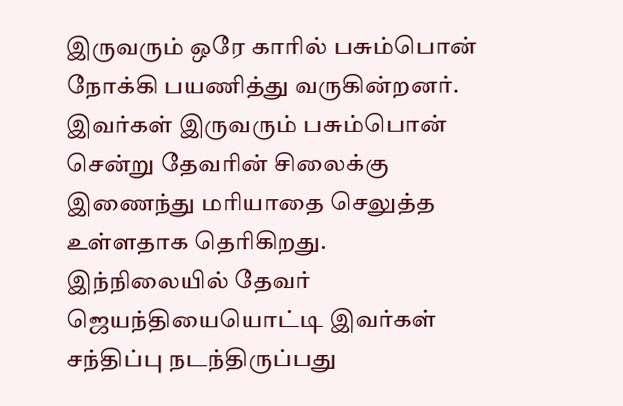இருவரும் ஒரே காரில் பசும்பொன் நோக்கி பயணித்து வருகின்றனர். இவர்கள் இருவரும் பசும்பொன் சென்று தேவரின் சிலைக்கு இணைந்து மரியாதை செலுத்த உள்ளதாக தெரிகிறது. இந்நிலையில் தேவர் ஜெயந்தியையொட்டி இவர்கள் சந்திப்பு நடந்திருப்பது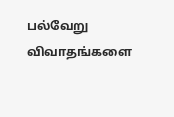பல்வேறு விவாதங்களை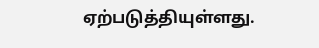ஏற்படுத்தியுள்ளது.